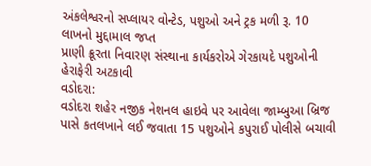અંકલેશ્વરનો સપ્લાયર વોન્ટેડ, પશુઓ અને ટ્રક મળી રૂ. 10 લાખનો મુદ્દામાલ જપ્ત
પ્રાણી ક્રૂરતા નિવારણ સંસ્થાના કાર્યકરોએ ગેરકાયદે પશુઓની હેરાફેરી અટકાવી
વડોદરા:
વડોદરા શહેર નજીક નેશનલ હાઇવે પર આવેલા જામ્બુઆ બ્રિજ પાસે કતલખાને લઈ જવાતા 15 પશુઓને કપુરાઈ પોલીસે બચાવી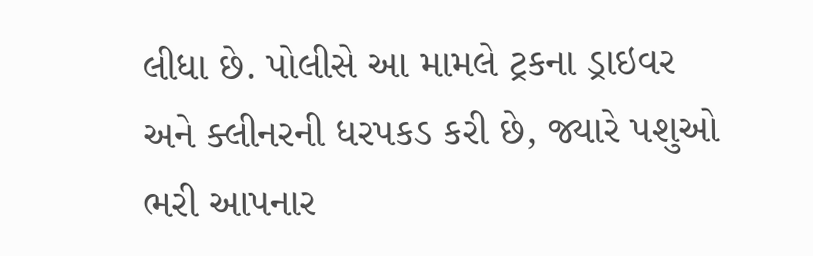લીધા છે. પોલીસે આ મામલે ટ્રકના ડ્રાઇવર અને ક્લીનરની ધરપકડ કરી છે, જ્યારે પશુઓ ભરી આપનાર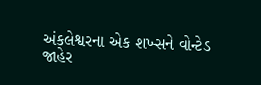અંકલેશ્વરના એક શખ્સને વોન્ટેડ જાહેર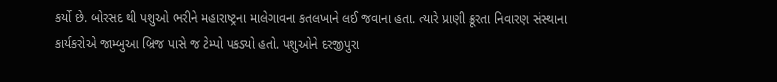કર્યો છે. બોરસદ થી પશુઓ ભરીને મહારાષ્ટ્રના માલેગાવના કતલખાને લઈ જવાના હતા. ત્યારે પ્રાણી ક્રૂરતા નિવારણ સંસ્થાના કાર્યકરોએ જામ્બુઆ બ્રિજ પાસે જ ટેમ્પો પકડ્યો હતો. પશુઓને દરજીપુરા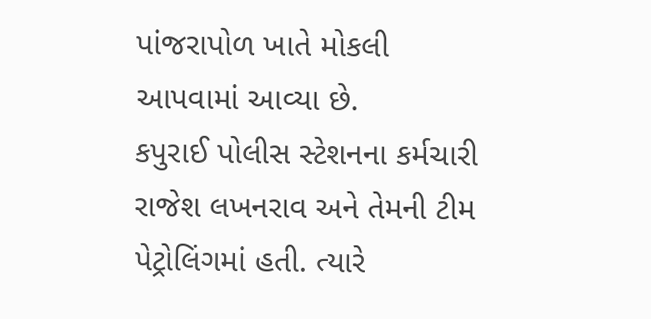પાંજરાપોળ ખાતે મોકલી આપવામાં આવ્યા છે.
કપુરાઈ પોલીસ સ્ટેશનના કર્મચારી રાજેશ લખનરાવ અને તેમની ટીમ પેટ્રોલિંગમાં હતી. ત્યારે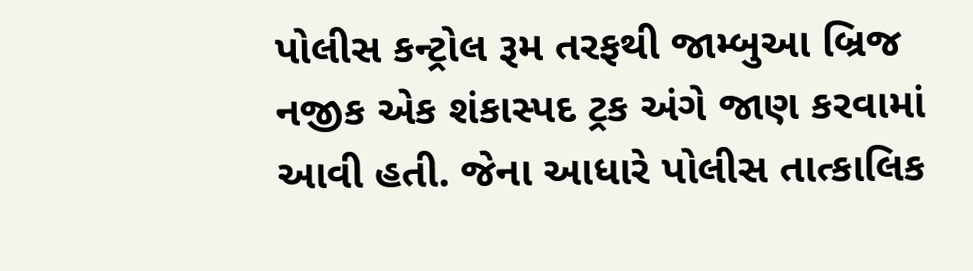પોલીસ કન્ટ્રોલ રૂમ તરફથી જામ્બુઆ બ્રિજ નજીક એક શંકાસ્પદ ટ્રક અંગે જાણ કરવામાં આવી હતી. જેના આધારે પોલીસ તાત્કાલિક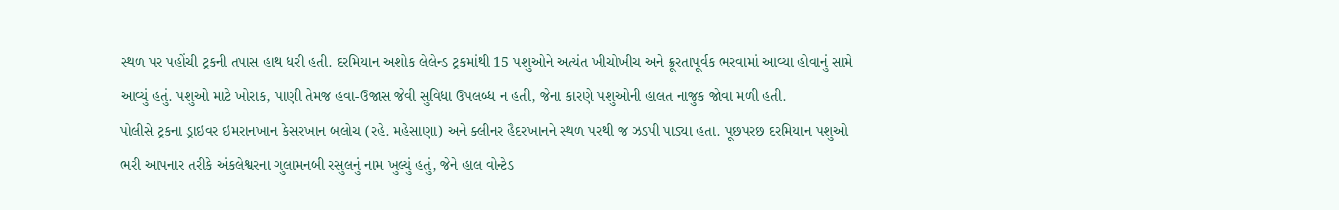સ્થળ પર પહોંચી ટ્રકની તપાસ હાથ ધરી હતી. દરમિયાન અશોક લેલેન્ડ ટ્રકમાંથી 15 પશુઓને અત્યંત ખીચોખીચ અને ક્રૂરતાપૂર્વક ભરવામાં આવ્યા હોવાનું સામે આવ્યું હતું. પશુઓ માટે ખોરાક, પાણી તેમજ હવા-ઉજાસ જેવી સુવિધા ઉપલબ્ધ ન હતી, જેના કારણે પશુઓની હાલત નાજુક જોવા મળી હતી.
પોલીસે ટ્રકના ડ્રાઇવર ઇમરાનખાન કેસરખાન બલોચ (રહે. મહેસાણા) અને ક્લીનર હૈદરખાનને સ્થળ પરથી જ ઝડપી પાડ્યા હતા. પૂછપરછ દરમિયાન પશુઓ ભરી આપનાર તરીકે અંકલેશ્વરના ગુલામનબી રસુલનું નામ ખુલ્યું હતું, જેને હાલ વોન્ટેડ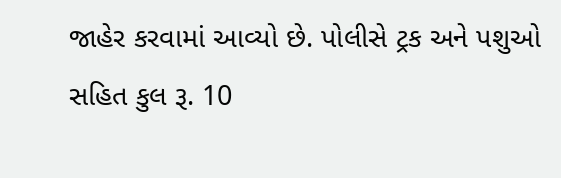જાહેર કરવામાં આવ્યો છે. પોલીસે ટ્રક અને પશુઓ સહિત કુલ રૂ. 10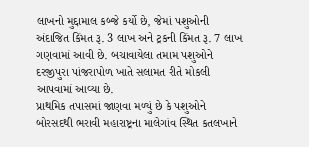લાખનો મુદ્દામાલ કબ્જે કર્યો છે, જેમાં પશુઓની અંદાજિત કિંમત રૂ. 3 લાખ અને ટ્રકની કિંમત રૂ. 7 લાખ ગણવામાં આવી છે. બચાવાયેલા તમામ પશુઓને દરજીપુરા પાંજરાપોળ ખાતે સલામત રીતે મોકલી આપવામાં આવ્યા છે.
પ્રાથમિક તપાસમાં જાણવા મળ્યું છે કે પશુઓને બોરસદથી ભરાવી મહારાષ્ટ્રના માલેગાંવ સ્થિત કતલખાને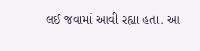લઈ જવામાં આવી રહ્યા હતા. આ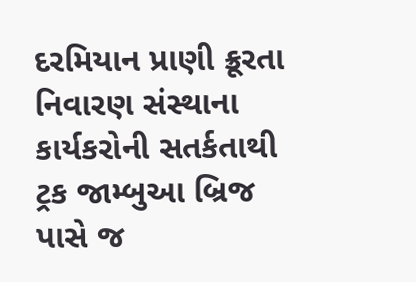દરમિયાન પ્રાણી ક્રૂરતા નિવારણ સંસ્થાના કાર્યકરોની સતર્કતાથી ટ્રક જામ્બુઆ બ્રિજ પાસે જ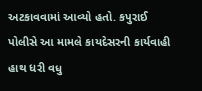અટકાવવામાં આવ્યો હતો. કપુરાઈ પોલીસે આ મામલે કાયદેસરની કાર્યવાહી હાથ ધરી વધુ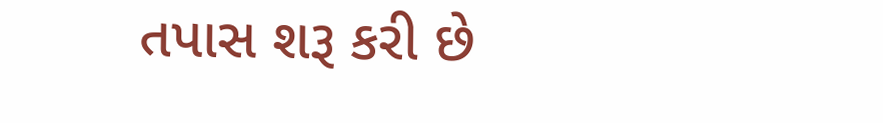તપાસ શરૂ કરી છે